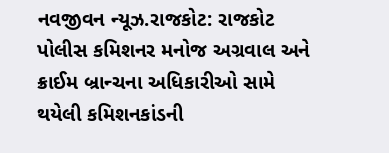નવજીવન ન્યૂઝ.રાજકોટ: રાજકોટ પોલીસ કમિશનર મનોજ અગ્રવાલ અને ક્રાઈમ બ્રાન્ચના અધિકારીઓ સામે થયેલી કમિશનકાંડની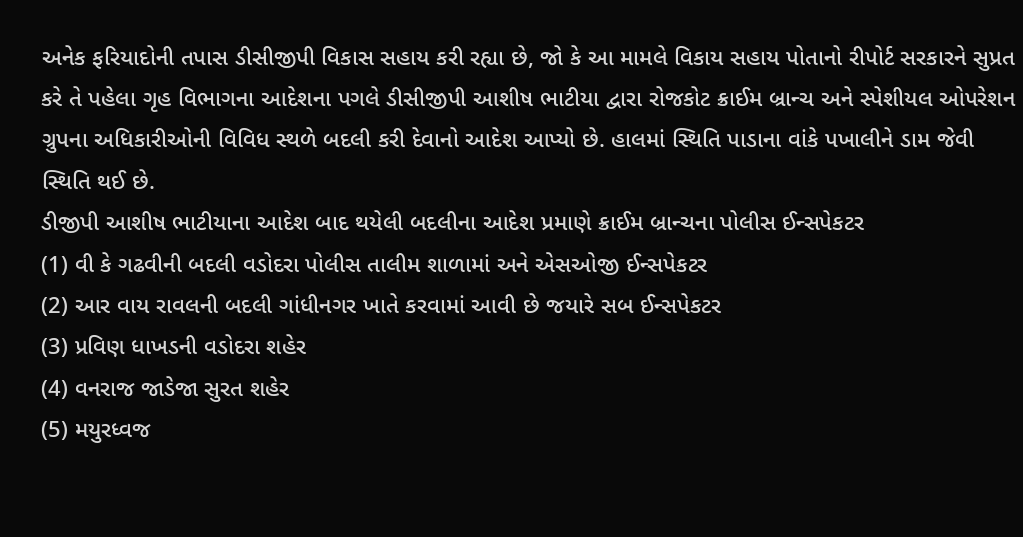અનેક ફરિયાદોની તપાસ ડીસીજીપી વિકાસ સહાય કરી રહ્યા છે, જો કે આ મામલે વિકાય સહાય પોતાનો રીપોર્ટ સરકારને સુપ્રત કરે તે પહેલા ગૃહ વિભાગના આદેશના પગલે ડીસીજીપી આશીષ ભાટીયા દ્વારા રોજકોટ ક્રાઈમ બ્રાન્ચ અને સ્પેશીયલ ઓપરેશન ગ્રુપના અધિકારીઓની વિવિધ સ્થળે બદલી કરી દેવાનો આદેશ આપ્યો છે. હાલમાં સ્થિતિ પાડાના વાંકે પખાલીને ડામ જેવી સ્થિતિ થઈ છે.
ડીજીપી આશીષ ભાટીયાના આદેશ બાદ થયેલી બદલીના આદેશ પ્રમાણે ક્રાઈમ બ્રાન્ચના પોલીસ ઈન્સપેકટર
(1) વી કે ગઢવીની બદલી વડોદરા પોલીસ તાલીમ શાળામાં અને એસઓજી ઈન્સપેકટર
(2) આર વાય રાવલની બદલી ગાંધીનગર ખાતે કરવામાં આવી છે જયારે સબ ઈન્સપેકટર
(3) પ્રવિણ ધાખડની વડોદરા શહેર
(4) વનરાજ જાડેજા સુરત શહેર
(5) મયુરધ્વજ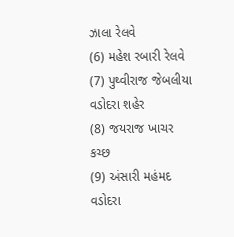ઝાલા રેલવે
(6) મહેશ રબારી રેલવે
(7) પુથ્વીરાજ જેબલીયા વડોદરા શહેર
(8) જયરાજ ખાચર કચ્છ
(9) અંસારી મહંમદ વડોદરા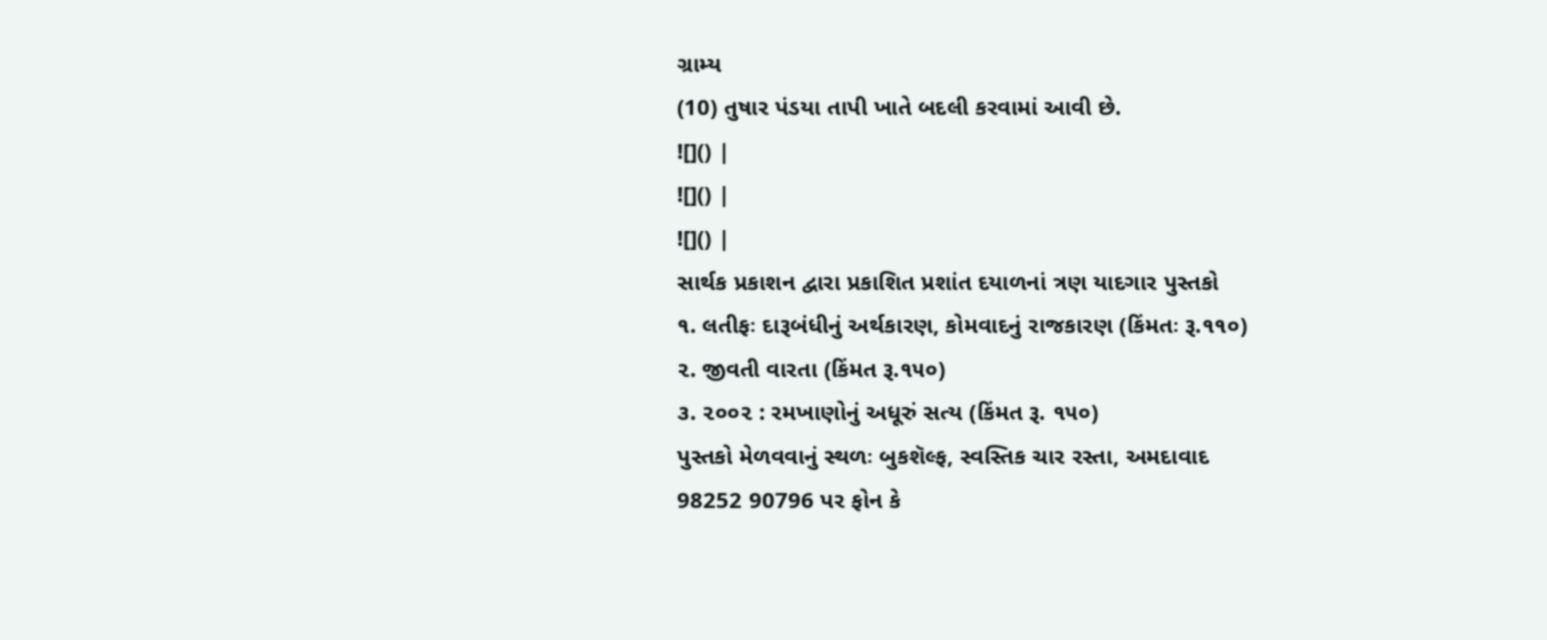ગ્રામ્ય
(10) તુષાર પંડયા તાપી ખાતે બદલી કરવામાં આવી છે.
![]() |
![]() |
![]() |
સાર્થક પ્રકાશન દ્વારા પ્રકાશિત પ્રશાંત દયાળનાં ત્રણ યાદગાર પુસ્તકો
૧. લતીફઃ દારૂબંધીનું અર્થકારણ, કોમવાદનું રાજકારણ (કિંમતઃ રૂ.૧૧૦)
૨. જીવતી વારતા (કિંમત રૂ.૧૫૦)
૩. ૨૦૦૨ : રમખાણોનું અધૂરું સત્ય (કિંમત રૂ. ૧૫૦)
પુસ્તકો મેળવવાનું સ્થળઃ બુકશૅલ્ફ, સ્વસ્તિક ચાર રસ્તા, અમદાવાદ
98252 90796 પર ફોન કે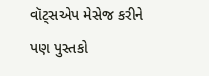વૉટ્સએપ મેસેજ કરીને પણ પુસ્તકો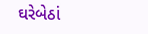ઘરેબેઠાં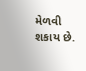મેળવી શકાય છે.